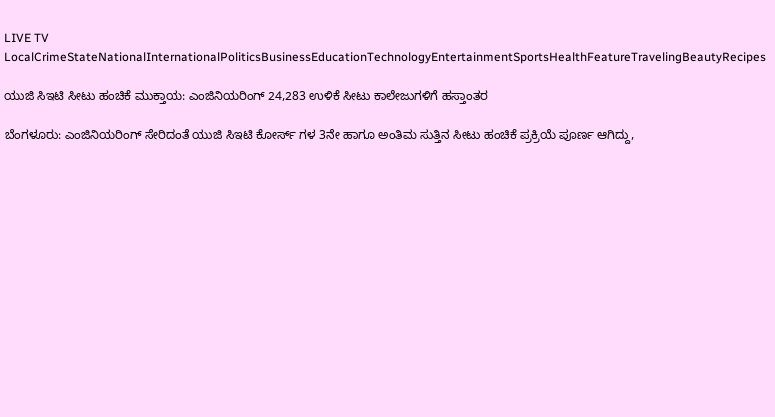LIVE TV LocalCrimeStateNationalInternationalPoliticsBusinessEducationTechnologyEntertainmentSportsHealthFeatureTravelingBeautyRecipes

ಯುಜಿ ಸಿಇಟಿ ಸೀಟು ಹಂಚಿಕೆ ಮುಕ್ತಾಯ: ಎಂಜಿನಿಯರಿಂಗ್ 24,283 ಉಳಿಕೆ ಸೀಟು ಕಾಲೇಜುಗಳಿಗೆ ಹಸ್ತಾಂತರ

ಬೆಂಗಳೂರು: ಎಂಜಿನಿಯರಿಂಗ್ ಸೇರಿದಂತೆ ಯುಜಿ ಸಿಇಟಿ ಕೋರ್ಸ್ ಗಳ 3ನೇ ಹಾಗೂ ಅಂತಿಮ ಸುತ್ತಿನ ಸೀಟು ಹಂಚಿಕೆ ಪ್ರಕ್ರಿಯೆ ಪೂರ್ಣ ಆಗಿದ್ದು,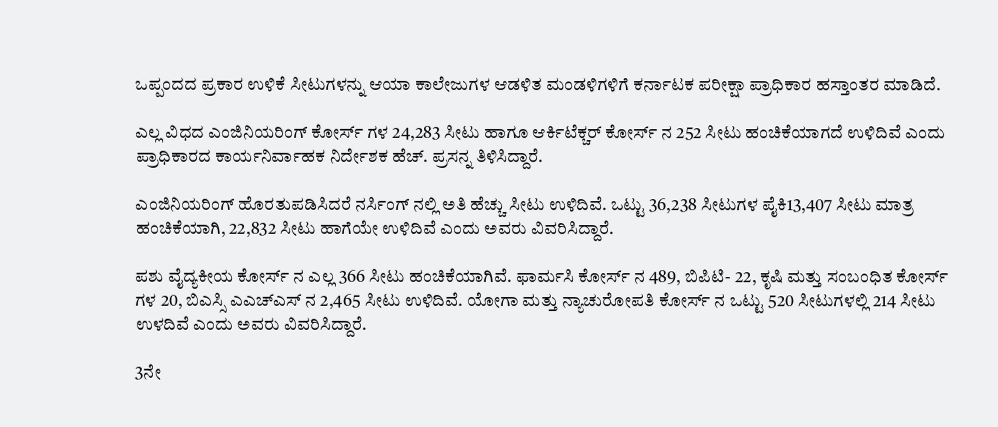ಒಪ್ಪಂದದ ಪ್ರಕಾರ ಉಳಿಕೆ ಸೀಟುಗಳನ್ನು ಆಯಾ ಕಾಲೇಜುಗಳ ಆಡಳಿತ ಮಂಡಳಿಗಳಿಗೆ ಕರ್ನಾಟಕ ಪರೀಕ್ಷಾ ಪ್ರಾಧಿಕಾರ ಹಸ್ತಾಂತರ ಮಾಡಿದೆ.

ಎಲ್ಲ ವಿಧದ ಎಂಜಿನಿಯರಿಂಗ್ ಕೋರ್ಸ್ ಗಳ 24,283 ಸೀಟು ಹಾಗೂ ಆರ್ಕಿಟೆಕ್ಚರ್ ಕೋರ್ಸ್ ನ 252 ಸೀಟು ಹಂಚಿಕೆಯಾಗದೆ ಉಳಿದಿವೆ ಎಂದು ಪ್ರಾಧಿಕಾರದ ಕಾರ್ಯನಿರ್ವಾಹಕ ನಿರ್ದೇಶಕ ಹೆಚ್. ಪ್ರಸನ್ನ ತಿಳಿಸಿದ್ದಾರೆ.

ಎಂಜಿನಿಯರಿಂಗ್ ಹೊರತುಪಡಿಸಿದರೆ ನರ್ಸಿಂಗ್ ನಲ್ಲಿ ಅತಿ ಹೆಚ್ಚು ಸೀಟು ಉಳಿದಿವೆ. ಒಟ್ಟು 36,238 ಸೀಟುಗಳ ಪೈಕಿ13,407 ಸೀಟು ಮಾತ್ರ ಹಂಚಿಕೆಯಾಗಿ, 22,832 ಸೀಟು ಹಾಗೆಯೇ ಉಳಿದಿವೆ ಎಂದು ಅವರು ವಿವರಿಸಿದ್ದಾರೆ.

ಪಶು ವೈದ್ಯಕೀಯ ಕೋರ್ಸ್ ನ ಎಲ್ಲ 366 ಸೀಟು ಹಂಚಿಕೆಯಾಗಿವೆ. ಫಾರ್ಮಸಿ ಕೋರ್ಸ್ ನ 489, ಬಿಪಿಟಿ- 22, ಕೃಷಿ ಮತ್ತು ಸಂಬಂಧಿತ ಕೋರ್ಸ್ ಗಳ 20, ಬಿಎಸ್ಸಿ ಎಎಚ್ಎಸ್ ನ 2,465 ಸೀಟು ಉಳಿದಿವೆ. ಯೋಗಾ ಮತ್ತು ನ್ಯಾಚುರೋಪತಿ ಕೋರ್ಸ್ ನ ಒಟ್ಟು 520 ಸೀಟುಗಳಲ್ಲಿ 214 ಸೀಟು ಉಳದಿವೆ ಎಂದು ಅವರು ವಿವರಿಸಿದ್ದಾರೆ.

3ನೇ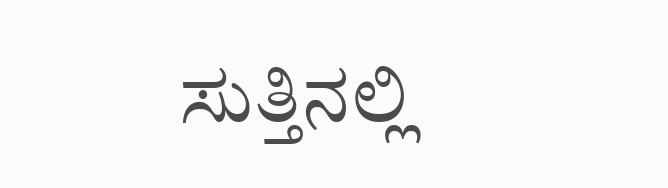ಸುತ್ತಿನಲ್ಲಿ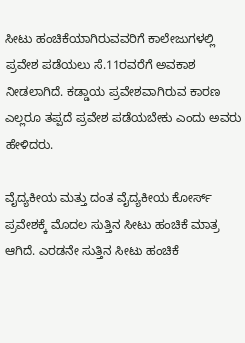ಸೀಟು ಹಂಚಿಕೆಯಾಗಿರುವವರಿಗೆ ಕಾಲೇಜುಗಳಲ್ಲಿ ಪ್ರವೇಶ ಪಡೆಯಲು ಸೆ.11ರವರೆಗೆ ಅವಕಾಶ‌ ನೀಡಲಾಗಿದೆ. ಕಡ್ಡಾಯ ಪ್ರವೇಶವಾಗಿರುವ ಕಾರಣ ಎಲ್ಲರೂ ತಪ್ಪದೆ ಪ್ರವೇಶ ಪಡೆಯಬೇಕು ಎಂದು ಅವರು ಹೇಳಿದರು.

ವೈದ್ಯಕೀಯ ಮತ್ತು ದಂತ ವೈದ್ಯಕೀಯ ಕೋರ್ಸ್ ಪ್ರವೇಶಕ್ಕೆ ಮೊದಲ ಸುತ್ತಿನ ಸೀಟು ಹಂಚಿಕೆ ಮಾತ್ರ ಆಗಿದೆ. ಎರಡನೇ ಸುತ್ತಿನ ಸೀಟು ಹಂಚಿಕೆ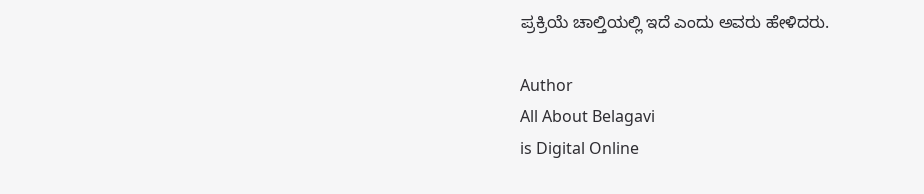ಪ್ರಕ್ರಿಯೆ ಚಾಲ್ತಿಯಲ್ಲಿ ಇದೆ ಎಂದು ಅವರು ಹೇಳಿದರು.

Author
All About Belagavi
is Digital Online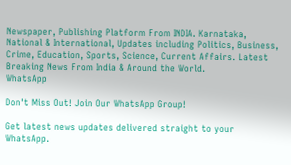Newspaper, Publishing Platform From INDIA. Karnataka, National & International, Updates including Politics, Business, Crime, Education, Sports, Science, Current Affairs. Latest Breaking News From India & Around the World.
WhatsApp

Don't Miss Out! Join Our WhatsApp Group!

Get latest news updates delivered straight to your WhatsApp.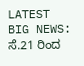LATEST
BIG NEWS: ಸೆ.21 ರಿಂದ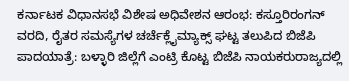ಕರ್ನಾಟಕ ವಿಧಾನಸಭೆ ವಿಶೇಷ ಅಧಿವೇಶನ ಆರಂಭ: ಕಸ್ತೂರಿರಂಗನ್ ವರದಿ, ರೈತರ ಸಮಸ್ಯೆಗಳ ಚರ್ಚೆಕ್ಲೈಮ್ಯಾಕ್ಸ್‌ ಘಟ್ಟ ತಲುಪಿದ ಬಿಜೆಪಿ ಪಾದಯಾತ್ರೆ: ಬಳ್ಳಾರಿ ಜಿಲ್ಲೆಗೆ ಎಂಟ್ರಿ ಕೊಟ್ಟ ಬಿಜೆಪಿ ನಾಯಕರುರಾಜ್ಯದಲ್ಲಿ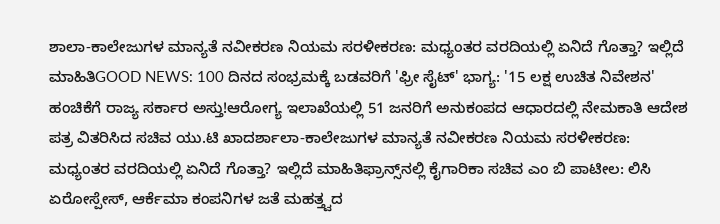ಶಾಲಾ-ಕಾಲೇಜುಗಳ ಮಾನ್ಯತೆ ನವೀಕರಣ ನಿಯಮ ಸರಳೀಕರಣ: ಮಧ್ಯಂತರ ವರದಿಯಲ್ಲಿ ಏನಿದೆ ಗೊತ್ತಾ? ಇಲ್ಲಿದೆ ಮಾಹಿತಿGOOD NEWS: 100 ದಿನದ ಸಂಭ್ರಮಕ್ಕೆ ಬಡವರಿಗೆ 'ಫ್ರೀ ಸೈಟ್' ಭಾಗ್ಯ: '15 ಲಕ್ಷ ಉಚಿತ ನಿವೇಶನ' ಹಂಚಿಕೆಗೆ ರಾಜ್ಯ ಸರ್ಕಾರ ಅಸ್ತು!ಆರೋಗ್ಯ ಇಲಾಖೆಯಲ್ಲಿ 51 ಜನರಿಗೆ ಅನುಕಂಪದ ಆಧಾರದಲ್ಲಿ ನೇಮಕಾತಿ ಆದೇಶ ಪತ್ರ ವಿತರಿಸಿದ ಸಚಿವ ಯು.ಟಿ ಖಾದರ್ಶಾಲಾ-ಕಾಲೇಜುಗಳ ಮಾನ್ಯತೆ ನವೀಕರಣ ನಿಯಮ ಸರಳೀಕರಣ: ಮಧ್ಯಂತರ ವರದಿಯಲ್ಲಿ ಏನಿದೆ ಗೊತ್ತಾ? ಇಲ್ಲಿದೆ ಮಾಹಿತಿಫ್ರಾನ್ಸ್‌ನಲ್ಲಿ ಕೈಗಾರಿಕಾ ಸಚಿವ ಎಂ ಬಿ ಪಾಟೀಲ: ಲಿಸಿ ಏರೋಸ್ಪೇಸ್, ಆರ್ಕೆಮಾ ಕಂಪನಿಗಳ ಜತೆ ಮಹತ್ತ್ವದ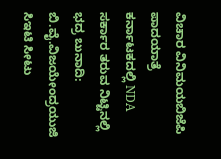ವಿಚಾರ ವಿನಿಮಯಬಿಜೆಪಿ ಪಾದಯಾತ್ರೆ ಕರ್ನಾಟಕದಲ್ಲಿ NDA ಸರ್ಕಾರ ತರುವ ನಿಟ್ಟಿನಲ್ಲಿ ಭದ್ರ ಬುನಾದಿ: ಬಿ.ವೈ.ವಿಜಯೇಂದ್ರಯುಜಿ ಸಿಇಟಿ ಸೀಟು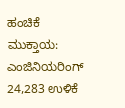ಹಂಚಿಕೆ ಮುಕ್ತಾಯ: ಎಂಜಿನಿಯರಿಂಗ್ 24,283 ಉಳಿಕೆ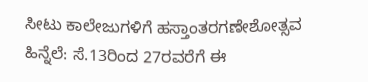ಸೀಟು ಕಾಲೇಜುಗಳಿಗೆ ಹಸ್ತಾಂತರಗಣೇಶೋತ್ಸವ ಹಿನ್ನೆಲೆ: ಸೆ.13ರಿಂದ 27ರವರೆಗೆ ಈ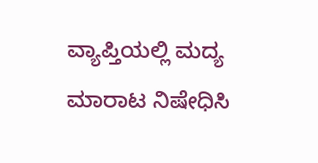ವ್ಯಾಪ್ತಿಯಲ್ಲಿ ಮದ್ಯ ಮಾರಾಟ ನಿಷೇಧಿಸಿ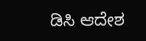ಡಿಸಿ ಆದೇಶ